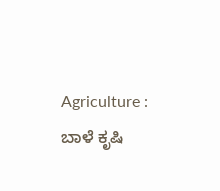Agriculture : ಬಾಳೆ ಕೃಷಿ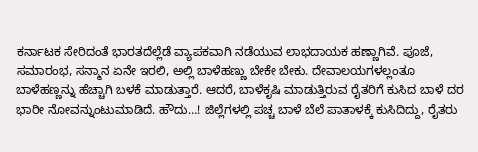ಕರ್ನಾಟಕ ಸೇರಿದಂತೆ ಭಾರತದೆಲ್ಲೆಡೆ ವ್ಯಾಪಕವಾಗಿ ನಡೆಯುವ ಲಾಭದಾಯಕ ಹಣ್ಣಾಗಿವೆ. ಪೂಜೆ, ಸಮಾರಂಭ, ಸನ್ಮಾನ ಏನೇ ಇರಲಿ, ಅಲ್ಲಿ ಬಾಳೆಹಣ್ಣು ಬೇಕೇ ಬೇಕು. ದೇವಾಲಯಗಳಲ್ಲಂತೂ ಬಾಳೆಹಣ್ಣನ್ನು ಹೆಚ್ಚಾಗಿ ಬಳಕೆ ಮಾಡುತ್ತಾರೆ. ಆದರೆ, ಬಾಳೆಕೃಷಿ ಮಾಡುತ್ತಿರುವ ರೈತರಿಗೆ ಕುಸಿದ ಬಾಳೆ ದರ ಭಾರೀ ನೋವನ್ನುಂಟುಮಾಡಿದೆ. ಹೌದು…! ಜಿಲ್ಲೆಗಳಲ್ಲಿ ಪಚ್ಚ ಬಾಳೆ ಬೆಲೆ ಪಾತಾಳಕ್ಕೆ ಕುಸಿದಿದ್ದು, ರೈತರು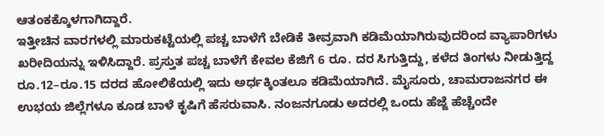ಆತಂಕಕ್ಕೊಳಗಾಗಿದ್ದಾರೆ.
ಇತ್ತೀಚಿನ ವಾರಗಳಲ್ಲಿ ಮಾರುಕಟ್ಟೆಯಲ್ಲಿ ಪಚ್ಚ ಬಾಳೆಗೆ ಬೇಡಿಕೆ ತೀವ್ರವಾಗಿ ಕಡಿಮೆಯಾಗಿರುವುದರಿಂದ ವ್ಯಾಪಾರಿಗಳು ಖರೀದಿಯನ್ನು ಇಳಿಸಿದ್ದಾರೆ. ಪ್ರಸ್ತುತ ಪಚ್ಚ ಬಾಳೆಗೆ ಕೇವಲ ಕೆಜಿಗೆ 6 ರೂ. ದರ ಸಿಗುತ್ತಿದ್ದು, ಕಳೆದ ತಿಂಗಳು ನೀಡುತ್ತಿದ್ದ ರೂ.12–ರೂ.15 ದರದ ಹೋಲಿಕೆಯಲ್ಲಿ ಇದು ಅರ್ಧಕ್ಕಿಂತಲೂ ಕಡಿಮೆಯಾಗಿದೆ. ಮೈಸೂರು, ಚಾಮರಾಜನಗರ ಈ ಉಭಯ ಜಿಲ್ಲೆಗಳೂ ಕೂಡ ಬಾಳೆ ಕೃಷಿಗೆ ಹೆಸರುವಾಸಿ. ನಂಜನಗೂಡು ಅದರಲ್ಲಿ ಒಂದು ಹೆಜ್ಜೆ ಹೆಚ್ಚೆಂದೇ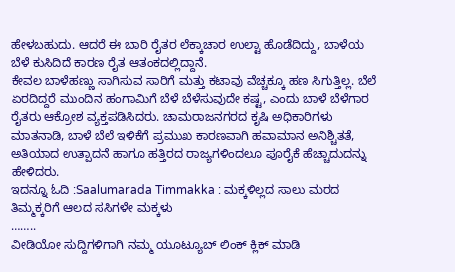ಹೇಳಬಹುದು. ಆದರೆ ಈ ಬಾರಿ ರೈತರ ಲೆಕ್ಕಾಚಾರ ಉಲ್ಟಾ ಹೊಡೆದಿದ್ದು, ಬಾಳೆಯ ಬೆಳೆ ಕುಸಿದಿದೆ ಕಾರಣ ರೈತ ಆತಂಕದಲ್ಲಿದ್ದಾನೆ.
ಕೇವಲ ಬಾಳೆಹಣ್ಣು ಸಾಗಿಸುವ ಸಾರಿಗೆ ಮತ್ತು ಕಟಾವು ವೆಚ್ಚಕ್ಕೂ ಹಣ ಸಿಗುತ್ತಿಲ್ಲ. ಬೆಲೆ ಏರದಿದ್ದರೆ ಮುಂದಿನ ಹಂಗಾಮಿಗೆ ಬೆಳೆ ಬೆಳೆಸುವುದೇ ಕಷ್ಟ, ಎಂದು ಬಾಳೆ ಬೆಳೆಗಾರ ರೈತರು ಆಕ್ರೋಶ ವ್ಯಕ್ತಪಡಿಸಿದರು. ಚಾಮರಾಜನಗರದ ಕೃಷಿ ಅಧಿಕಾರಿಗಳು ಮಾತನಾಡಿ, ಬಾಳೆ ಬೆಲೆ ಇಳಿಕೆಗೆ ಪ್ರಮುಖ ಕಾರಣವಾಗಿ ಹವಾಮಾನ ಅನಿಶ್ಚಿತತೆ, ಅತಿಯಾದ ಉತ್ಪಾದನೆ ಹಾಗೂ ಹತ್ತಿರದ ರಾಜ್ಯಗಳಿಂದಲೂ ಪೂರೈಕೆ ಹೆಚ್ಚಾದುದನ್ನು ಹೇಳಿದರು.
ಇದನ್ನೂ ಓದಿ :Saalumarada Timmakka : ಮಕ್ಕಳಿಲ್ಲದ ಸಾಲು ಮರದ ತಿಮ್ಮಕ್ಕರಿಗೆ ಆಲದ ಸಸಿಗಳೇ ಮಕ್ಕಳು
……..
ವೀಡಿಯೋ ಸುದ್ದಿಗಳಿಗಾಗಿ ನಮ್ಮ ಯೂಟ್ಯೂಬ್ ಲಿಂಕ್ ಕ್ಲಿಕ್ ಮಾಡಿ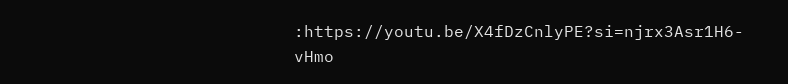:https://youtu.be/X4fDzCnlyPE?si=njrx3Asr1H6-vHmo